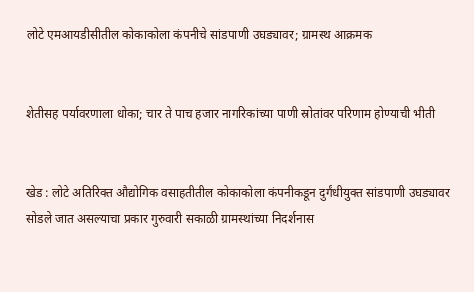लोटे एमआयडीसीतील कोकाकोला कंपनीचे सांडपाणी उघड्यावर; ग्रामस्थ आक्रमक


शेतीसह पर्यावरणाला धोका; चार ते पाच हजार नागरिकांच्या पाणी स्रोतांवर परिणाम होण्याची भीती


खेड : लोटे अतिरिक्त औद्योगिक वसाहतीतील कोकाकोला कंपनीकडून दुर्गंधीयुक्त सांडपाणी उघड्यावर सोडले जात असल्याचा प्रकार गुरुवारी सकाळी ग्रामस्थांच्या निदर्शनास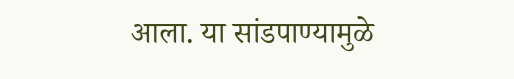आला. या सांडपाण्यामुळे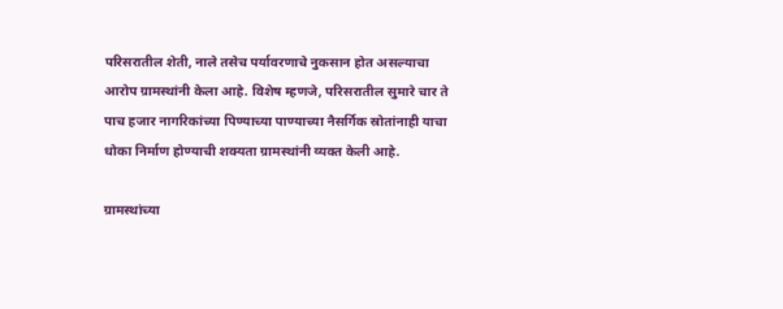परिसरातील शेती, नाले तसेच पर्यावरणाचे नुकसान होत असल्याचा आरोप ग्रामस्थांनी केला आहे. विशेष म्हणजे, परिसरातील सुमारे चार ते पाच हजार नागरिकांच्या पिण्याच्या पाण्याच्या नैसर्गिक स्रोतांनाही याचा धोका निर्माण होण्याची शक्यता ग्रामस्थांनी व्यक्त केली आहे.

ग्रामस्थांच्या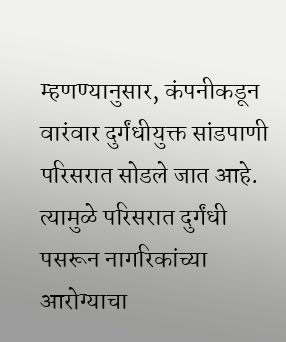म्हणण्यानुसार, कंपनीकडून वारंवार दुर्गंधीयुक्त सांडपाणी परिसरात सोडले जात आहे. त्यामुळे परिसरात दुर्गंधी पसरून नागरिकांच्या आरोग्याचा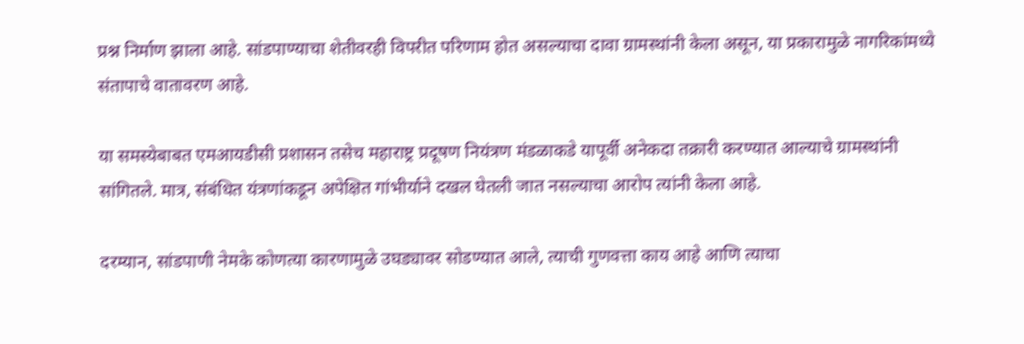प्रश्न निर्माण झाला आहे. सांडपाण्याचा शेतीवरही विपरीत परिणाम होत असल्याचा दावा ग्रामस्थांनी केला असून, या प्रकारामुळे नागरिकांमध्ये संतापाचे वातावरण आहे.

या समस्येबाबत एमआयडीसी प्रशासन तसेच महाराष्ट्र प्रदूषण नियंत्रण मंडळाकडे यापूर्वी अनेकदा तक्रारी करण्यात आल्याचे ग्रामस्थांनी सांगितले. मात्र, संबंधित यंत्रणांकडून अपेक्षित गांभीर्याने दखल घेतली जात नसल्याचा आरोप त्यांनी केला आहे.

दरम्यान, सांडपाणी नेमके कोणत्या कारणामुळे उघड्यावर सोडण्यात आले, त्याची गुणवत्ता काय आहे आणि त्याचा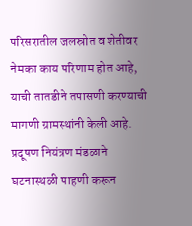परिसरातील जलस्रोत व शेतीवर नेमका काय परिणाम होत आहे, याची तातडीने तपासणी करण्याची मागणी ग्रामस्थांनी केली आहे. प्रदूषण नियंत्रण मंडळाने घटनास्थळी पाहणी करून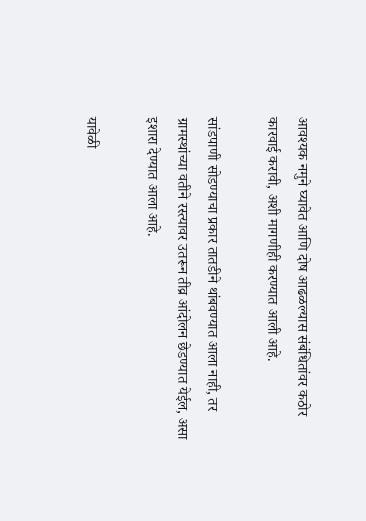आवश्यक नमुने घ्यावेत आणि दोष आढळल्यास संबंधितांवर कठोर कारवाई करावी, अशी मागणीही करण्यात आली आहे.

सांडपाणी सोडण्याचा प्रकार तातडीने थांबवण्यात आला नाही, तर ग्रामस्थांच्या वतीने रस्त्यावर उतरून तीव्र आंदोलन छेडण्यात येईल, असा इशारा देण्यात आला आहे.

यावेळी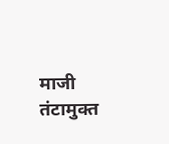माजी तंटामुक्त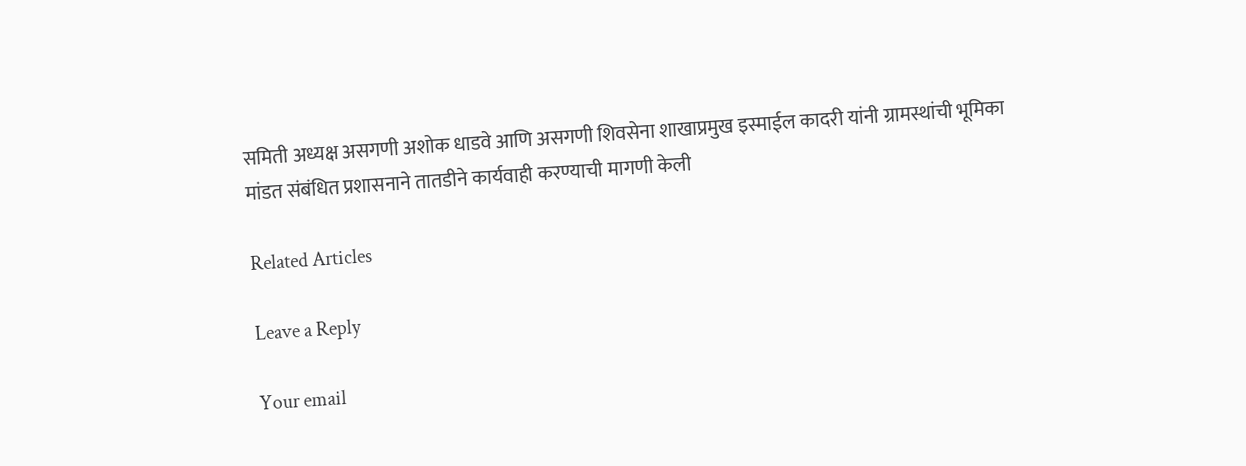समिती अध्यक्ष असगणी अशोक धाडवे आणि असगणी शिवसेना शाखाप्रमुख इस्माईल कादरी यांनी ग्रामस्थांची भूमिका मांडत संबंधित प्रशासनाने तातडीने कार्यवाही करण्याची मागणी केली

Related Articles

Leave a Reply

Your email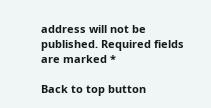address will not be published. Required fields are marked *

Back to top button